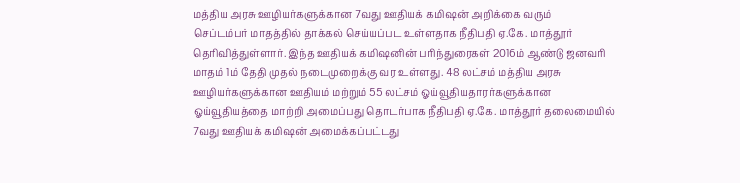மத்திய அரசு ஊழியர்களுக்கான 7வது ஊதியக் கமிஷன் அறிக்கை வரும்
செப்டம்பர் மாதத்தில் தாக்கல் செய்யப்பட உள்ளதாக நீதிபதி ஏ.கே. மாத்தூர் தெரிவித்துள்ளார். இந்த ஊதியக் கமிஷனின் பரிந்துரைகள் 2016ம் ஆண்டு ஜனவரி மாதம் 1ம் தேதி முதல் நடைமுறைக்கு வர உள்ளது. 48 லட்சம் மத்திய அரசு ஊழியர்களுக்கான ஊதியம் மற்றும் 55 லட்சம் ஓய்வூதியதாரர்களுக்கான ஓய்வூதியத்தை மாற்றி அமைப்பது தொடர்பாக நீதிபதி ஏ.கே. மாத்தூர் தலைமையில் 7வது ஊதியக் கமிஷன் அமைக்கப்பட்டது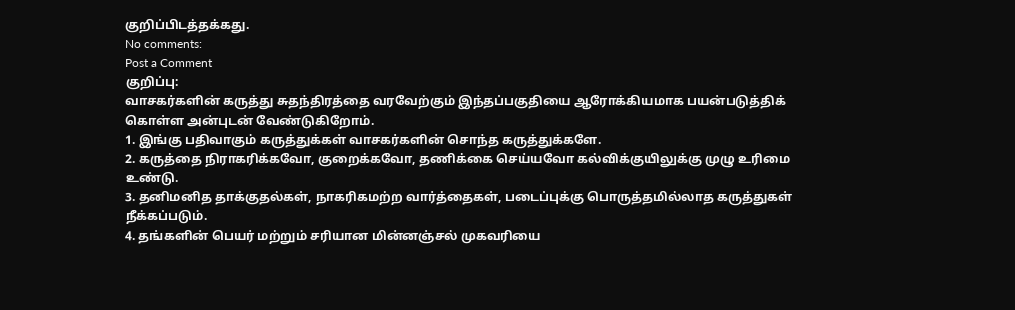குறிப்பிடத்தக்கது.
No comments:
Post a Comment
குறிப்பு:
வாசகர்களின் கருத்து சுதந்திரத்தை வரவேற்கும் இந்தப்பகுதியை ஆரோக்கியமாக பயன்படுத்திக் கொள்ள அன்புடன் வேண்டுகிறோம்.
1. இங்கு பதிவாகும் கருத்துக்கள் வாசகர்களின் சொந்த கருத்துக்களே.
2. கருத்தை நிராகரிக்கவோ, குறைக்கவோ, தணிக்கை செய்யவோ கல்விக்குயிலுக்கு முழு உரிமை உண்டு.
3. தனிமனித தாக்குதல்கள், நாகரிகமற்ற வார்த்தைகள், படைப்புக்கு பொருத்தமில்லாத கருத்துகள் நீக்கப்படும்.
4. தங்களின் பெயர் மற்றும் சரியான மின்னஞ்சல் முகவரியை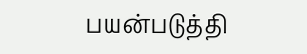பயன்படுத்தி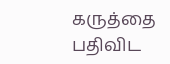கருத்தை பதிவிட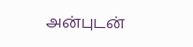அன்புடன்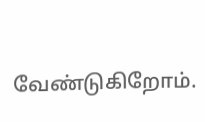வேண்டுகிறோம்.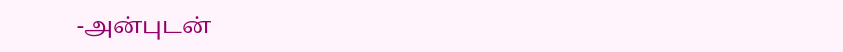-அன்புடன்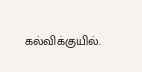கல்விக்குயில்.